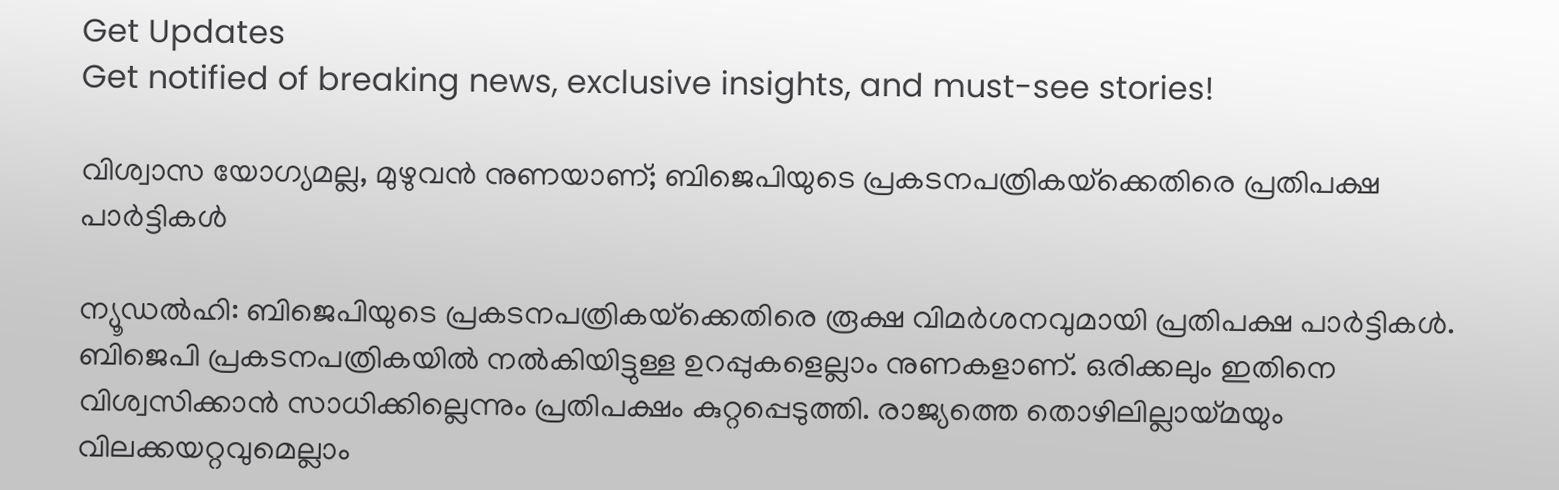Get Updates
Get notified of breaking news, exclusive insights, and must-see stories!

വിശ്വാസ യോഗ്യമല്ല, മുഴുവന്‍ നുണയാണ്; ബിജെപിയുടെ പ്രകടനപത്രികയ്‌ക്കെതിരെ പ്രതിപക്ഷ പാര്‍ട്ടികള്‍

ന്യൂഡല്‍ഹി: ബിജെപിയുടെ പ്രകടനപത്രികയ്‌ക്കെതിരെ രൂക്ഷ വിമര്‍ശനവുമായി പ്രതിപക്ഷ പാര്‍ട്ടികള്‍. ബിജെപി പ്രകടനപത്രികയില്‍ നല്‍കിയിട്ടുള്ള ഉറപ്പുകളെല്ലാം നുണകളാണ്. ഒരിക്കലും ഇതിനെ വിശ്വസിക്കാന്‍ സാധിക്കില്ലെന്നും പ്രതിപക്ഷം കുറ്റപ്പെടുത്തി. രാജ്യത്തെ തൊഴിലില്ലായ്മയും വിലക്കയറ്റവുമെല്ലാം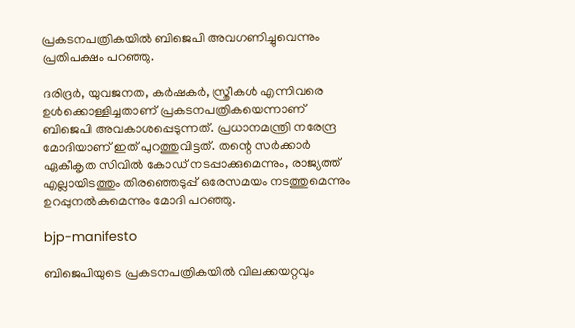പ്രകടനപത്രികയില്‍ ബിജെപി അവഗണിച്ചുവെന്നും പ്രതിപക്ഷം പറഞ്ഞു.

ദരിദ്രര്‍, യുവജനത, കര്‍ഷകര്‍, സ്ത്രീകള്‍ എന്നിവരെ ഉള്‍ക്കൊള്ളിച്ചതാണ് പ്രകടനപത്രികയെന്നാണ് ബിജെപി അവകാശപ്പെടുന്നത്. പ്രധാനമന്ത്രി നരേന്ദ്ര മോദിയാണ് ഇത് പുറത്തുവിട്ടത്. തന്റെ സര്‍ക്കാര്‍ ഏകീകൃത സിവില്‍ കോഡ് നടപ്പാക്കുമെന്നും, രാജ്യത്ത് എല്ലായിടത്തും തിരഞ്ഞെടുപ്പ് ഒരേസമയം നടത്തുമെന്നും ഉറപ്പുനല്‍കുമെന്നും മോദി പറഞ്ഞു.

bjp-manifesto

ബിജെപിയുടെ പ്രകടനപത്രികയില്‍ വിലക്കയറ്റവും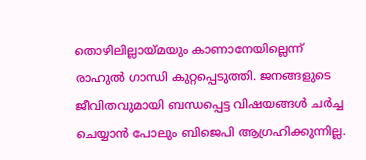തൊഴിലില്ലായ്മയും കാണാനേയില്ലെന്ന് രാഹുല്‍ ഗാന്ധി കുറ്റപ്പെടുത്തി. ജനങ്ങളുടെ ജീവിതവുമായി ബന്ധപ്പെട്ട വിഷയങ്ങള്‍ ചര്‍ച്ച ചെയ്യാന്‍ പോലും ബിജെപി ആഗ്രഹിക്കുന്നില്ല.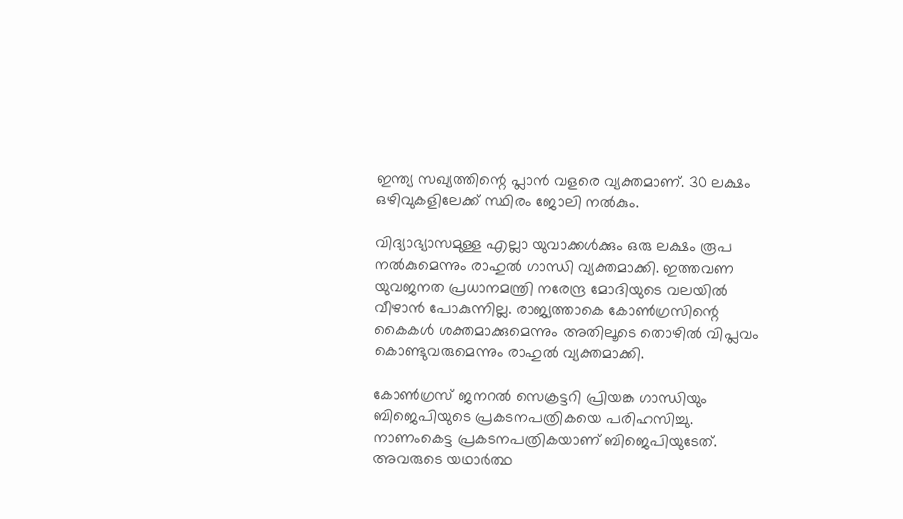ഇന്ത്യ സഖ്യത്തിന്റെ പ്ലാന്‍ വളരെ വ്യക്തമാണ്. 30 ലക്ഷം ഒഴിവുകളിലേക്ക് സ്ഥിരം ജോലി നല്‍കും.

വിദ്യാഭ്യാസമുള്ള എല്ലാ യുവാക്കള്‍ക്കും ഒരു ലക്ഷം രൂപ നല്‍കുമെന്നും രാഹുല്‍ ഗാന്ധി വ്യക്തമാക്കി. ഇത്തവണ യുവജനത പ്രധാനമന്ത്രി നരേന്ദ്ര മോദിയുടെ വലയില്‍ വീഴാന്‍ പോകുന്നില്ല. രാജ്യത്താകെ കോണ്‍ഗ്രസിന്റെ കൈകള്‍ ശക്തമാക്കുമെന്നും അതിലൂടെ തൊഴില്‍ വിപ്ലവം കൊണ്ടുവരുമെന്നും രാഹുല്‍ വ്യക്തമാക്കി.

കോണ്‍ഗ്രസ് ജനറല്‍ സെക്രട്ടറി പ്രിയങ്ക ഗാന്ധിയും ബിജെപിയുടെ പ്രകടനപത്രികയെ പരിഹസിച്ചു. നാണംകെട്ട പ്രകടനപത്രികയാണ് ബിജെപിയുടേത്. അവരുടെ യഥാര്‍ത്ഥ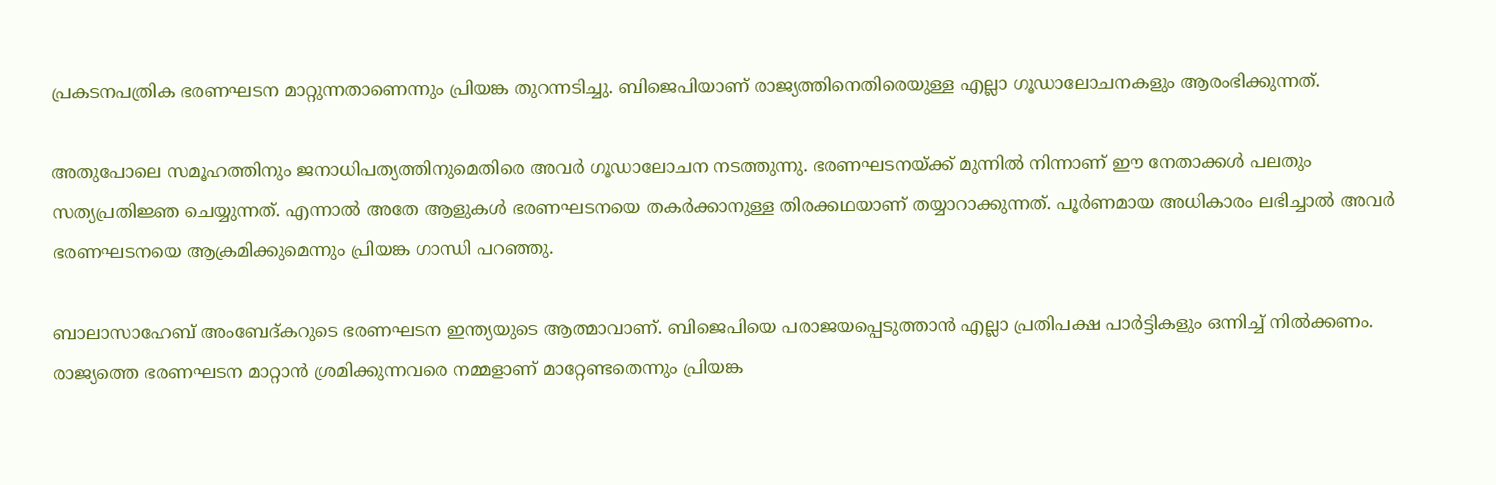പ്രകടനപത്രിക ഭരണഘടന മാറ്റുന്നതാണെന്നും പ്രിയങ്ക തുറന്നടിച്ചു. ബിജെപിയാണ് രാജ്യത്തിനെതിരെയുള്ള എല്ലാ ഗൂഡാലോചനകളും ആരംഭിക്കുന്നത്.

അതുപോലെ സമൂഹത്തിനും ജനാധിപത്യത്തിനുമെതിരെ അവര്‍ ഗൂഡാലോചന നടത്തുന്നു. ഭരണഘടനയ്ക്ക് മുന്നില്‍ നിന്നാണ് ഈ നേതാക്കള്‍ പലതും സത്യപ്രതിജ്ഞ ചെയ്യുന്നത്. എന്നാല്‍ അതേ ആളുകള്‍ ഭരണഘടനയെ തകര്‍ക്കാനുള്ള തിരക്കഥയാണ് തയ്യാറാക്കുന്നത്. പൂര്‍ണമായ അധികാരം ലഭിച്ചാല്‍ അവര്‍ ഭരണഘടനയെ ആക്രമിക്കുമെന്നും പ്രിയങ്ക ഗാന്ധി പറഞ്ഞു.

ബാലാസാഹേബ് അംബേദ്കറുടെ ഭരണഘടന ഇന്ത്യയുടെ ആത്മാവാണ്. ബിജെപിയെ പരാജയപ്പെടുത്താന്‍ എല്ലാ പ്രതിപക്ഷ പാര്‍ട്ടികളും ഒന്നിച്ച് നില്‍ക്കണം. രാജ്യത്തെ ഭരണഘടന മാറ്റാന്‍ ശ്രമിക്കുന്നവരെ നമ്മളാണ് മാറ്റേണ്ടതെന്നും പ്രിയങ്ക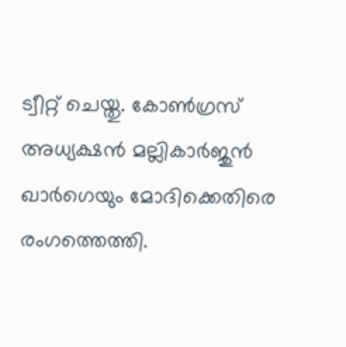ട്വീറ്റ് ചെയ്തു. കോണ്‍ഗ്രസ് അധ്യക്ഷന്‍ മല്ലികാര്‍ജുന്‍ ഖാര്‍ഗെയും മോദിക്കെതിരെ രംഗത്തെത്തി.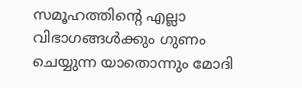സമൂഹത്തിന്റെ എല്ലാ വിഭാഗങ്ങള്‍ക്കും ഗുണം ചെയ്യുന്ന യാതൊന്നും മോദി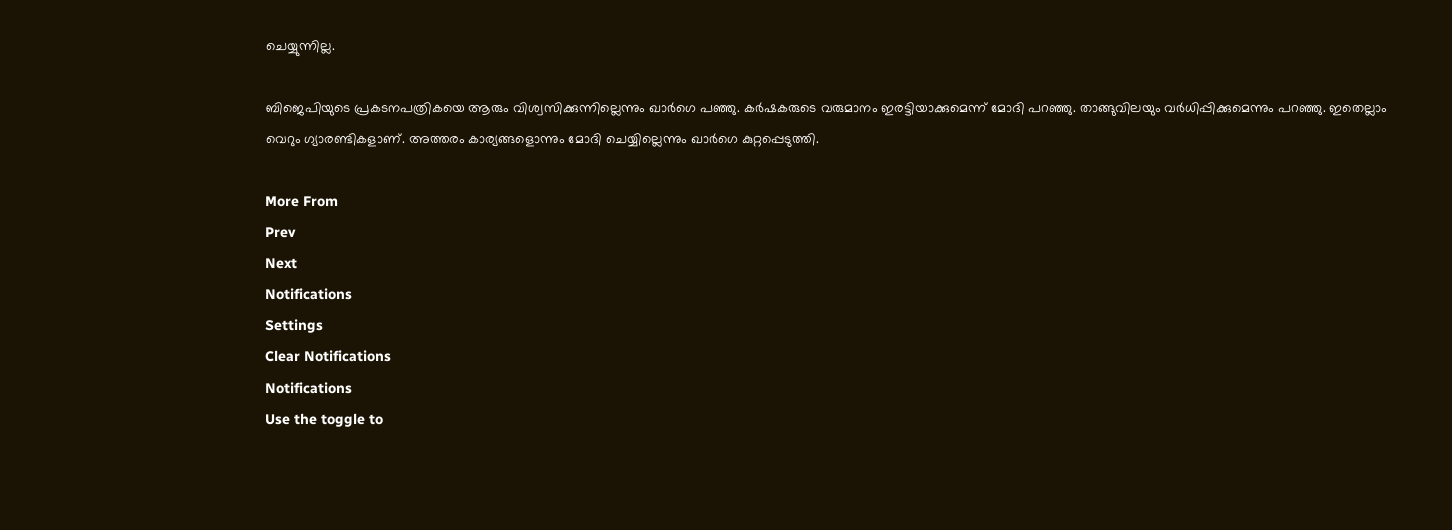ചെയ്യുന്നില്ല.

ബിജെപിയുടെ പ്രകടനപത്രികയെ ആരും വിശ്വസിക്കുന്നില്ലെന്നും ഖാര്‍ഗെ പഞ്ഞു. കര്‍ഷകരുടെ വരുമാനം ഇരട്ടിയാക്കുമെന്ന് മോദി പറഞ്ഞു. താങ്ങുവിലയും വര്‍ധിപ്പിക്കുമെന്നും പറഞ്ഞു. ഇതെല്ലാം വെറും ഗ്യാരണ്ടികളാണ്. അത്തരം കാര്യങ്ങളൊന്നും മോദി ചെയ്യില്ലെന്നും ഖാര്‍ഗെ കുറ്റപ്പെടുത്തി.

More From
Prev
Next
Notifications
Settings
Clear Notifications
Notifications
Use the toggle to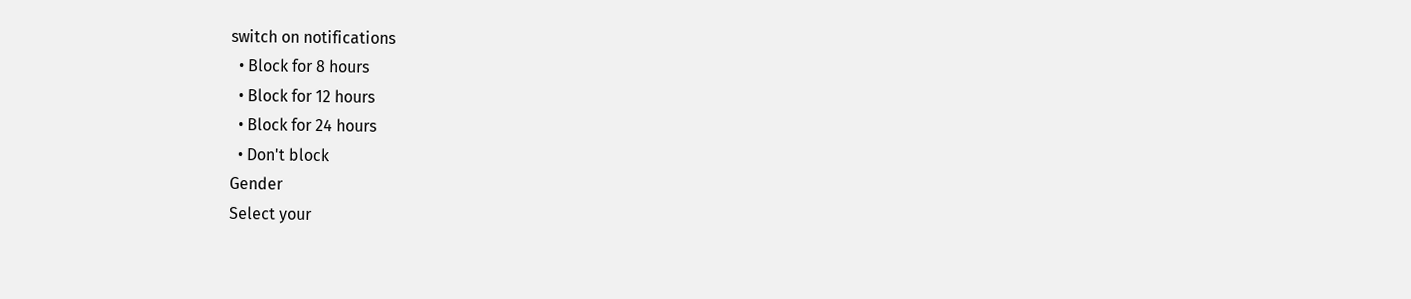switch on notifications
  • Block for 8 hours
  • Block for 12 hours
  • Block for 24 hours
  • Don't block
Gender
Select your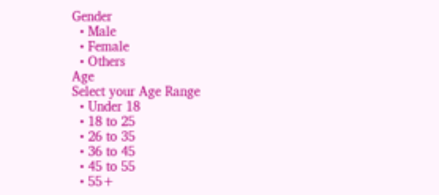Gender
  • Male
  • Female
  • Others
Age
Select your Age Range
  • Under 18
  • 18 to 25
  • 26 to 35
  • 36 to 45
  • 45 to 55
  • 55+